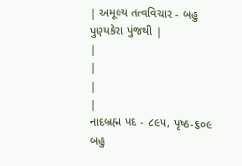| અમૂલ્ય તત્વવિચાર - બહુ પુણ્યકેરા પુંજથી |
|
|
|
|
નાદબ્રહ્મ પદ - ૮૯૫, પૃષ્ઠ-૬૦૯ બહુ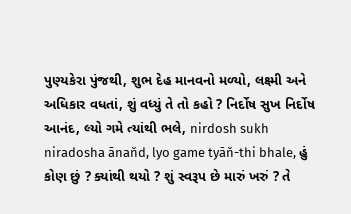પુણ્યકેરા પુંજથી, શુભ દેહ માનવનો મળ્યો, લક્ષ્મી અને અધિકાર વધતાં, શું વધ્યું તે તો કહો ? નિર્દોષ સુખ નિર્દોષ આનંદ, લ્યો ગમે ત્યાંથી ભલે, nirdosh sukh niradosha ānaňd, lyo game tyāň-thi bhale, હું કોણ છું ? ક્યાંથી થયો ? શું સ્વરૂપ છે મારું ખરું ? તે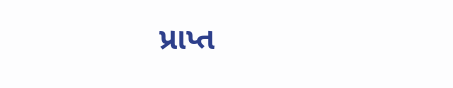પ્રાપ્ત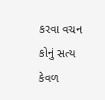કરવા વચન કોનું સત્ય કેવળ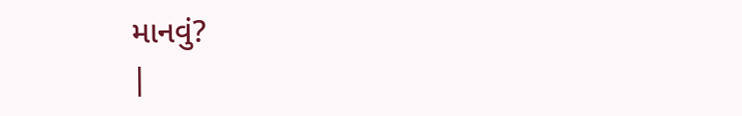માનવું?
|